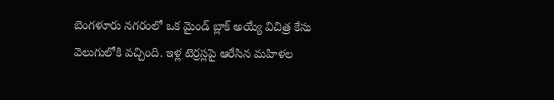బెంగళూరు నగరంలో ఒక మైండ్ బ్లాక్ అయ్యే విచిత్ర కేసు వెలుగులోకి వచ్చింది. ఇళ్ల టెర్రస్లపై ఆరేసిన మహిళల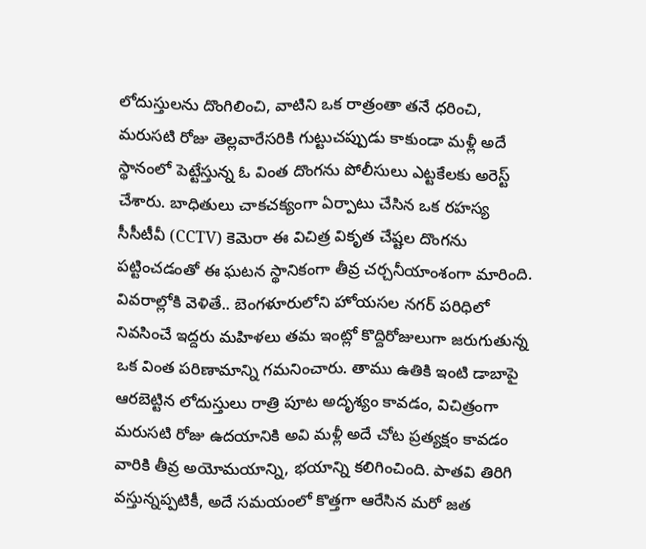లోదుస్తులను దొంగిలించి, వాటిని ఒక రాత్రంతా తనే ధరించి, మరుసటి రోజు తెల్లవారేసరికి గుట్టుచప్పుడు కాకుండా మళ్లీ అదే స్థానంలో పెట్టేస్తున్న ఓ వింత దొంగను పోలీసులు ఎట్టకేలకు అరెస్ట్ చేశారు. బాధితులు చాకచక్యంగా ఏర్పాటు చేసిన ఒక రహస్య సీసీటీవీ (CCTV) కెమెరా ఈ విచిత్ర వికృత చేష్టల దొంగను పట్టించడంతో ఈ ఘటన స్థానికంగా తీవ్ర చర్చనీయాంశంగా మారింది.
వివరాల్లోకి వెళితే.. బెంగళూరులోని హోయసల నగర్ పరిధిలో నివసించే ఇద్దరు మహిళలు తమ ఇంట్లో కొద్దిరోజులుగా జరుగుతున్న ఒక వింత పరిణామాన్ని గమనించారు. తాము ఉతికి ఇంటి డాబాపై ఆరబెట్టిన లోదుస్తులు రాత్రి పూట అదృశ్యం కావడం, విచిత్రంగా మరుసటి రోజు ఉదయానికి అవి మళ్లీ అదే చోట ప్రత్యక్షం కావడం వారికి తీవ్ర అయోమయాన్ని, భయాన్ని కలిగించింది. పాతవి తిరిగి వస్తున్నప్పటికీ, అదే సమయంలో కొత్తగా ఆరేసిన మరో జత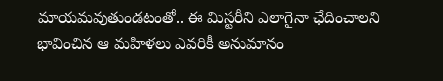మాయమవుతుండటంతో.. ఈ మిస్టరీని ఎలాగైనా ఛేదించాలని భావించిన ఆ మహిళలు ఎవరికీ అనుమానం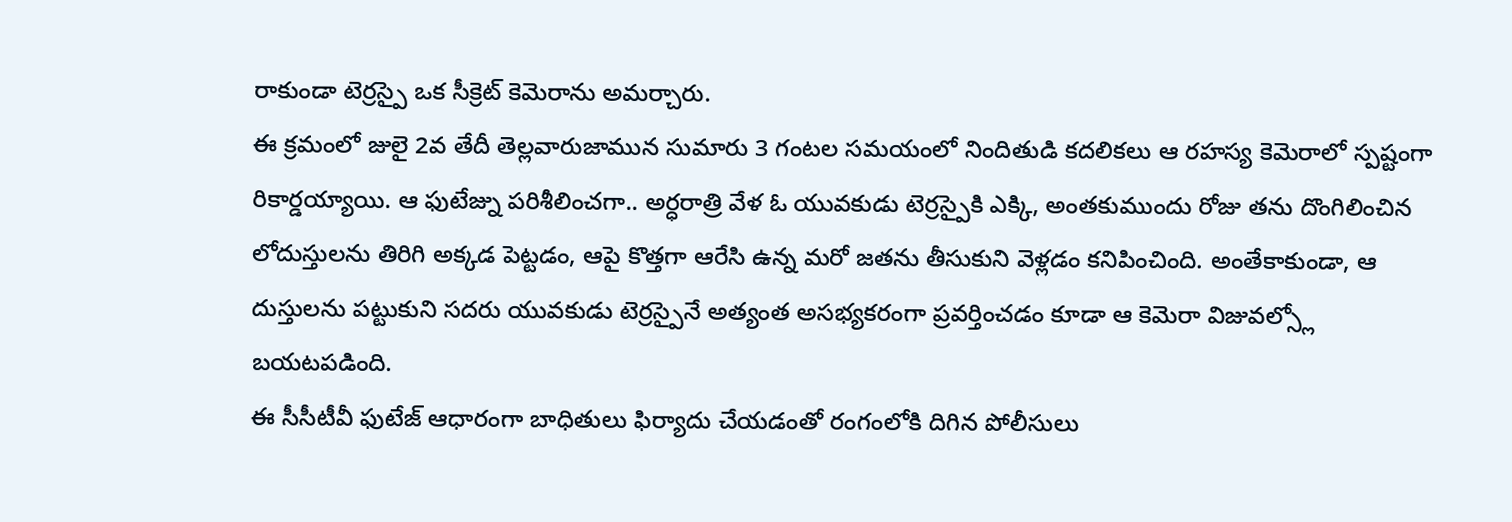రాకుండా టెర్రస్పై ఒక సీక్రెట్ కెమెరాను అమర్చారు.
ఈ క్రమంలో జులై 2వ తేదీ తెల్లవారుజామున సుమారు 3 గంటల సమయంలో నిందితుడి కదలికలు ఆ రహస్య కెమెరాలో స్పష్టంగా రికార్డయ్యాయి. ఆ ఫుటేజ్ను పరిశీలించగా.. అర్ధరాత్రి వేళ ఓ యువకుడు టెర్రస్పైకి ఎక్కి, అంతకుముందు రోజు తను దొంగిలించిన లోదుస్తులను తిరిగి అక్కడ పెట్టడం, ఆపై కొత్తగా ఆరేసి ఉన్న మరో జతను తీసుకుని వెళ్లడం కనిపించింది. అంతేకాకుండా, ఆ దుస్తులను పట్టుకుని సదరు యువకుడు టెర్రస్పైనే అత్యంత అసభ్యకరంగా ప్రవర్తించడం కూడా ఆ కెమెరా విజువల్స్లో బయటపడింది.
ఈ సీసీటీవీ ఫుటేజ్ ఆధారంగా బాధితులు ఫిర్యాదు చేయడంతో రంగంలోకి దిగిన పోలీసులు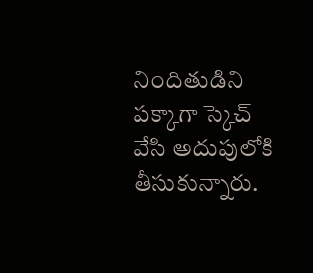నిందితుడిని పక్కాగా స్కెచ్ వేసి అదుపులోకి తీసుకున్నారు.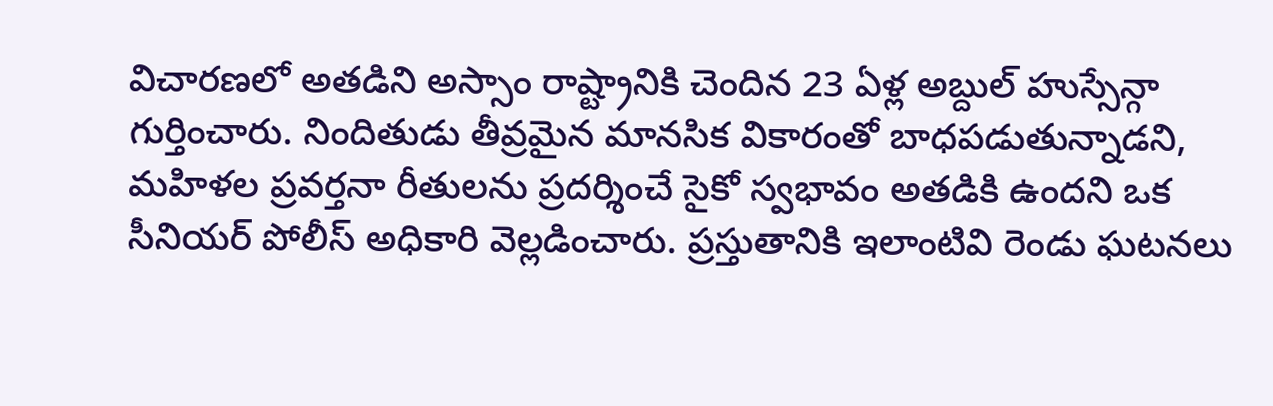విచారణలో అతడిని అస్సాం రాష్ట్రానికి చెందిన 23 ఏళ్ల అబ్దుల్ హుస్సేన్గా గుర్తించారు. నిందితుడు తీవ్రమైన మానసిక వికారంతో బాధపడుతున్నాడని, మహిళల ప్రవర్తనా రీతులను ప్రదర్శించే సైకో స్వభావం అతడికి ఉందని ఒక సీనియర్ పోలీస్ అధికారి వెల్లడించారు. ప్రస్తుతానికి ఇలాంటివి రెండు ఘటనలు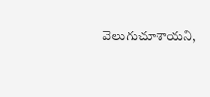వెలుగుచూశాయని,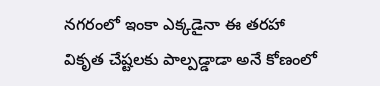నగరంలో ఇంకా ఎక్కడైనా ఈ తరహా వికృత చేష్టలకు పాల్పడ్డాడా అనే కోణంలో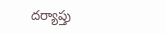దర్యాప్తు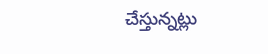చేస్తున్నట్లు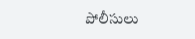పోలీసులు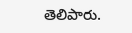తెలిపారు.